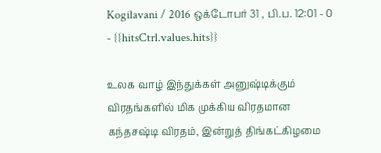Kogilavani / 2016 ஒக்டோபர் 31 , பி.ப. 12:01 - 0 - {{hitsCtrl.values.hits}}

உலக வாழ் இந்துக்கள் அனுஷ்டிக்கும் விரதங்களில் மிக முக்கிய விரதமான கந்தசஷ்டி விரதம், இன்றுத் திங்கட்கிழமை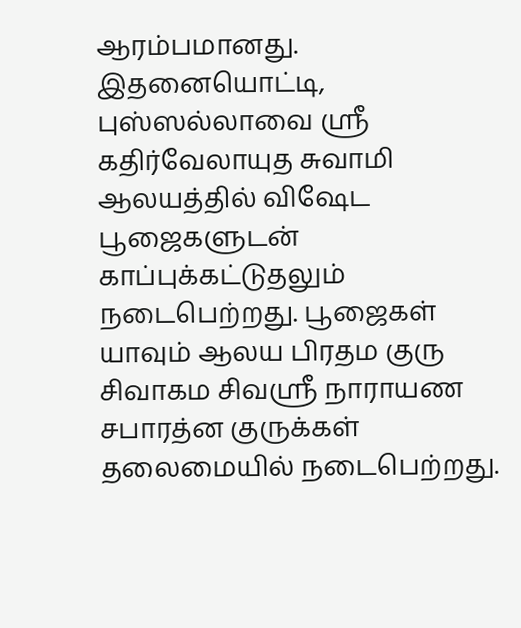ஆரம்பமானது. இதனையொட்டி, புஸ்ஸல்லாவை ஸ்ரீ கதிர்வேலாயுத சுவாமி ஆலயத்தில் விஷேட பூஜைகளுடன் காப்புக்கட்டுதலும் நடைபெற்றது. பூஜைகள் யாவும் ஆலய பிரதம குரு சிவாகம சிவஸ்ரீ நாராயண சபாரத்ன குருக்கள் தலைமையில் நடைபெற்றது.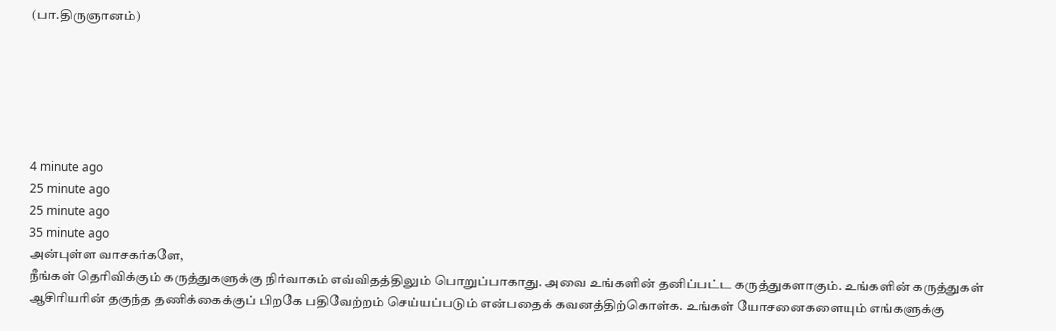(பா.திருஞானம்)






4 minute ago
25 minute ago
25 minute ago
35 minute ago
அன்புள்ள வாசகர்களே,
நீங்கள் தெரிவிக்கும் கருத்துகளுக்கு நிர்வாகம் எவ்விதத்திலும் பொறுப்பாகாது. அவை உங்களின் தனிப்பட்ட கருத்துகளாகும். உங்களின் கருத்துகள் ஆசிரியரின் தகுந்த தணிக்கைக்குப் பிறகே பதிவேற்றம் செய்யப்படும் என்பதைக் கவனத்திற்கொள்க. உங்கள் யோசனைகளையும் எங்களுக்கு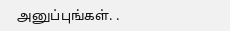அனுப்புங்கள். .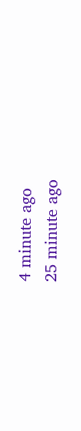4 minute ago
25 minute ago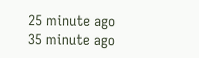25 minute ago
35 minute ago